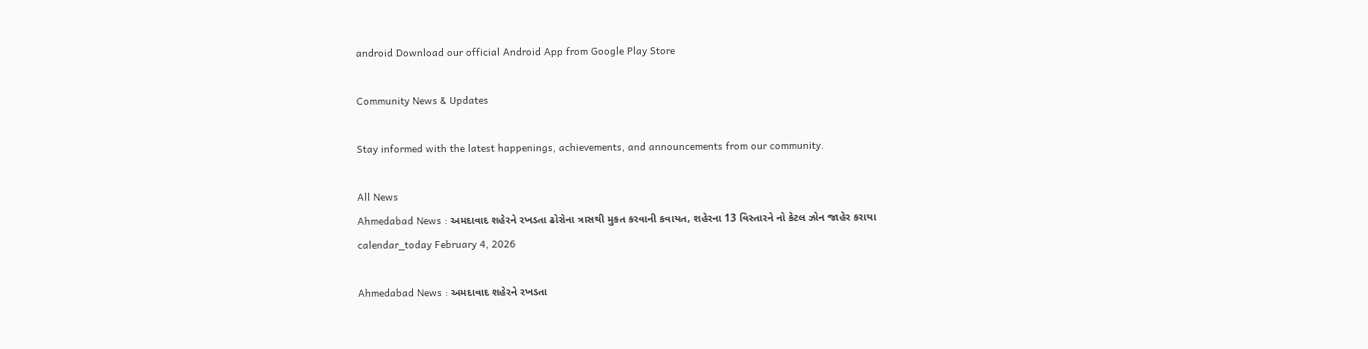android Download our official Android App from Google Play Store

Community News & Updates

Stay informed with the latest happenings, achievements, and announcements from our community.

All News
Ahmedabad News : અમદાવાદ શહેરને રખડતા ઢોરોના ત્રાસથી મુકત કરવાની કવાયત, શહેરના 13 વિસ્તારને નો કેટલ ઝોન જાહેર કરાયા
calendar_today February 4, 2026

Ahmedabad News : અમદાવાદ શહેરને રખડતા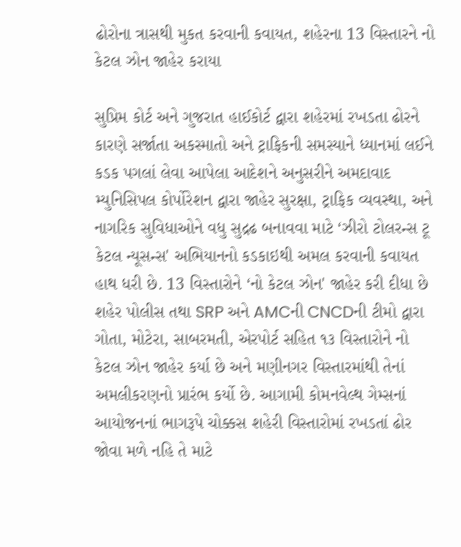ઢોરોના ત્રાસથી મુકત કરવાની કવાયત, શહેરના 13 વિસ્તારને નો કેટલ ઝોન જાહેર કરાયા

સુપ્રિમ કોર્ટ અને ગુજરાત હાઈકોર્ટ દ્વારા શહેરમાં રખડતા ઢોરને કારણે સર્જાતા અકસ્માતો અને ટ્રાફિકની સમસ્યાને ધ્યાનમાં લઈને કડક પગલાં લેવા આપેલા આદેશને અનુસરીને અમદાવાદ મ્યુનિસિપલ કોર્પોરેશન દ્વારા જાહેર સુરક્ષા, ટ્રાફિક વ્યવસ્થા, અને નાગરિક સુવિધાઓને વધુ સુદ્રઢ બનાવવા માટે ‘ઝીરો ટોલરન્સ ટૂ કેટલ ન્યૂસન્સ' અભિયાનનો કડકાઇથી અમલ કરવાની કવાયત હાથ ધરી છે. 13 વિસ્તારોને ‘નો કેટલ ઝોન' જાહેર કરી દીધા છે શહેર પોલીસ તથા SRP અને AMCની CNCDની ટીમો દ્વારા ગોતા, મોટેરા, સાબરમતી, એરપોર્ટ સહિત ૧૩ વિસ્તારોને નો કેટલ ઝોન જાહેર કર્યા છે અને મણીનગર વિસ્તારમાંથી તેનાં અમલીકરણનો પ્રારંભ કર્યો છે. આગામી કોમનવેલ્થ ગેમ્સનાં આયોજનનાં ભાગરૂપે ચોક્કસ શહેરી વિસ્તારોમાં રખડતાં ઢોર જોવા મળે નહિ તે માટે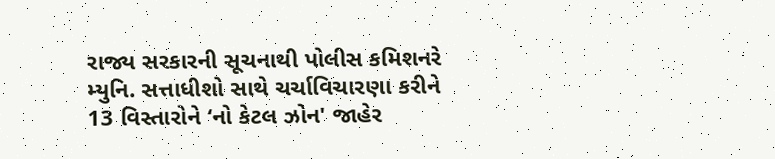રાજ્ય સરકારની સૂચનાથી પોલીસ કમિશનરે મ્યુનિ. સત્તાધીશો સાથે ચર્ચાવિચારણા કરીને 13 વિસ્તારોને ‘નો કેટલ ઝોન' જાહેર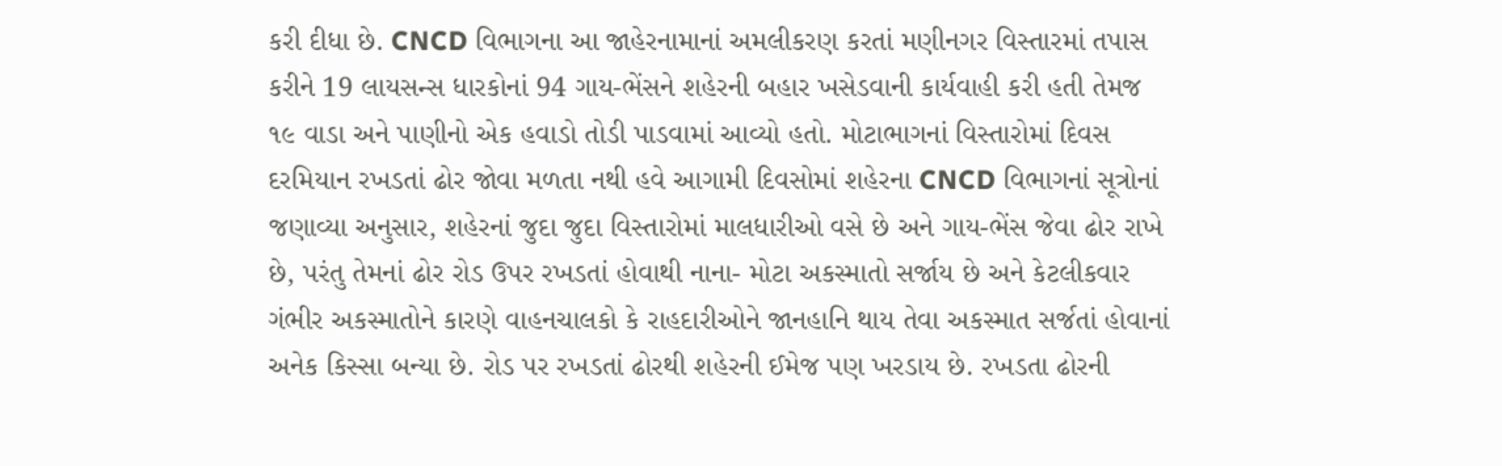કરી દીધા છે. CNCD વિભાગના આ જાહેરનામાનાં અમલીકરણ કરતાં મણીનગર વિસ્તારમાં તપાસ કરીને 19 લાયસન્સ ધારકોનાં 94 ગાય-ભેંસને શહેરની બહાર ખસેડવાની કાર્યવાહી કરી હતી તેમજ ૧૯ વાડા અને પાણીનો એક હવાડો તોડી પાડવામાં આવ્યો હતો. મોટાભાગનાં વિસ્તારોમાં દિવસ દરમિયાન રખડતાં ઢોર જોવા મળતા નથી હવે આગામી દિવસોમાં શહેરના CNCD વિભાગનાં સૂત્રોનાં જણાવ્યા અનુસાર, શહેરનાં જુદા જુદા વિસ્તારોમાં માલધારીઓ વસે છે અને ગાય-ભેંસ જેવા ઢોર રાખે છે, પરંતુ તેમનાં ઢોર રોડ ઉપર રખડતાં હોવાથી નાના- મોટા અકસ્માતો સર્જાય છે અને કેટલીકવાર ગંભીર અકસ્માતોને કારણે વાહનચાલકો કે રાહદારીઓને જાનહાનિ થાય તેવા અકસ્માત સર્જતાં હોવાનાં અનેક કિસ્સા બન્યા છે. રોડ પર રખડતાં ઢોરથી શહેરની ઈમેજ પણ ખરડાય છે. રખડતા ઢોરની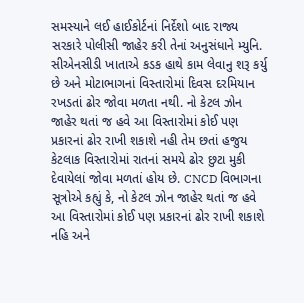સમસ્યાને લઈ હાઈકોર્ટનાં નિર્દેશો બાદ રાજ્ય સરકારે પોલીસી જાહેર કરી તેનાં અનુસંધાને મ્યુનિ. સીએનસીડી ખાતાએ કડક હાથે કામ લેવાનુ શરૂ કર્યુ છે અને મોટાભાગનાં વિસ્તારોમાં દિવસ દરમિયાન રખડતાં ઢોર જોવા મળતા નથી. નો કેટલ ઝોન જાહેર થતાં જ હવે આ વિસ્તારોમાં કોઈ પણ પ્રકારનાં ઢોર રાખી શકાશે નહી તેમ છતાં હજુય કેટલાક વિસ્તારોમાં રાતનાં સમયે ઢોર છુટા મુકી દેવાયેલાં જોવા મળતાં હોય છે. CNCD વિભાગના સૂત્રોએ કહ્યું કે, નો કેટલ ઝોન જાહેર થતાં જ હવે આ વિસ્તારોમાં કોઈ પણ પ્રકારનાં ઢોર રાખી શકાશે નહિ અને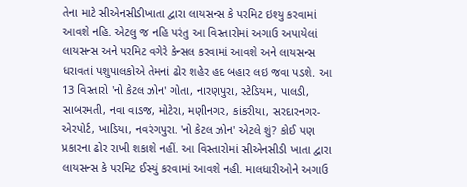તેના માટે સીએનસીડીખાતા દ્વારા લાયસન્સ કે પરમિટ ઇશ્યુ કરવામાં આવશે નહિ. એટલુ જ નહિ પરંતુ આ વિસ્તારોમાં અગાઉ અપાયેલાં લાયસન્સ અને પરમિટ વગેરે કેન્સલ કરવામાં આવશે અને લાયસન્સ ધરાવતાં પશુપાલકોએ તેમનાં ઢોર શહેર હદ બહાર લઇ જવા પડશે. આ 13 વિસ્તારો 'નો કેટલ ઝોન' ગોતા, નારણપુરા, સ્ટેડિયમ, પાલડી, સાબરમતી, નવા વાડજ, મોટેરા, મણીનગર, કાંકરીયા, સરદારનગર-એરપોર્ટ, ખાડિયા, નવરંગપુરા. 'નો કેટલ ઝોન' એટલે શું? કોઈ પણ પ્રકારના ઢોર રાખી શકાશે નહીં. આ વિસ્તારોમાં સીએનસીડી ખાતા દ્વારા લાયસન્સ કે પરમિટ ઈસ્યું કરવામાં આવશે નહી. માલધારીઓને અગાઉ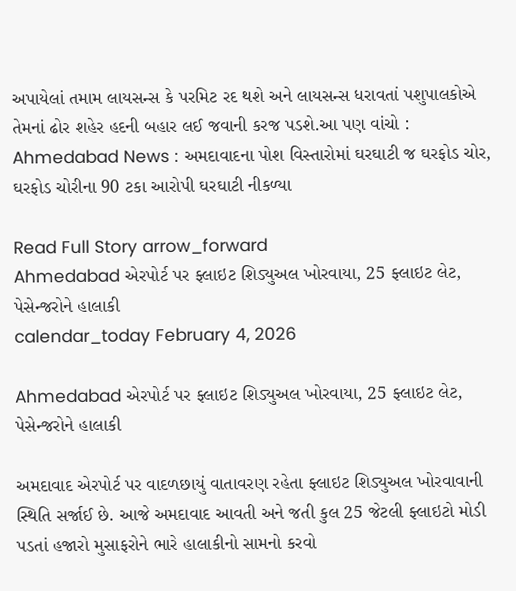અપાયેલાં તમામ લાયસન્સ કે પરમિટ રદ થશે અને લાયસન્સ ધરાવતાં પશુપાલકોએ તેમનાં ઢોર શહેર હદની બહાર લઈ જવાની કરજ પડશે.આ પણ વાંચો : Ahmedabad News : અમદાવાદના પોશ વિસ્તારોમાં ઘરઘાટી જ ઘરફોડ ચોર, ઘરફોડ ચોરીના 90 ટકા આરોપી ઘરઘાટી નીકળ્યા

Read Full Story arrow_forward
Ahmedabad એરપોર્ટ પર ફ્લાઇટ શિડ્યુઅલ ખોરવાયા, 25 ફ્લાઇટ લેટ, પેસેન્જરોને હાલાકી
calendar_today February 4, 2026

Ahmedabad એરપોર્ટ પર ફ્લાઇટ શિડ્યુઅલ ખોરવાયા, 25 ફ્લાઇટ લેટ, પેસેન્જરોને હાલાકી

અમદાવાદ એરપોર્ટ પર વાદળછાયું વાતાવરણ રહેતા ફ્લાઇટ શિડ્યુઅલ ખોરવાવાની સ્થિતિ સર્જાઈ છે. આજે અમદાવાદ આવતી અને જતી કુલ 25 જેટલી ફ્લાઇટો મોડી પડતાં હજારો મુસાફરોને ભારે હાલાકીનો સામનો કરવો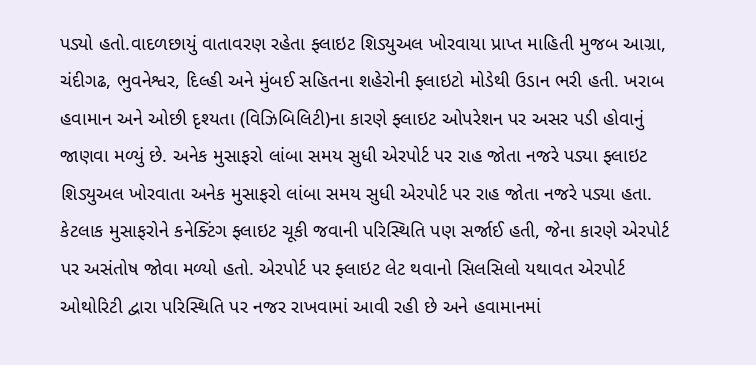પડ્યો હતો.વાદળછાયું વાતાવરણ રહેતા ફ્લાઇટ શિડ્યુઅલ ખોરવાયા પ્રાપ્ત માહિતી મુજબ આગ્રા, ચંદીગઢ, ભુવનેશ્વર, દિલ્હી અને મુંબઈ સહિતના શહેરોની ફ્લાઇટો મોડેથી ઉડાન ભરી હતી. ખરાબ હવામાન અને ઓછી દૃશ્યતા (વિઝિબિલિટી)ના કારણે ફ્લાઇટ ઓપરેશન પર અસર પડી હોવાનું જાણવા મળ્યું છે. અનેક મુસાફરો લાંબા સમય સુધી એરપોર્ટ પર રાહ જોતા નજરે પડ્યા ફ્લાઇટ શિડ્યુઅલ ખોરવાતા અનેક મુસાફરો લાંબા સમય સુધી એરપોર્ટ પર રાહ જોતા નજરે પડ્યા હતા. કેટલાક મુસાફરોને કનેક્ટિંગ ફ્લાઇટ ચૂકી જવાની પરિસ્થિતિ પણ સર્જાઈ હતી, જેના કારણે એરપોર્ટ પર અસંતોષ જોવા મળ્યો હતો. એરપોર્ટ પર ફ્લાઇટ લેટ થવાનો સિલસિલો યથાવત એરપોર્ટ ઓથોરિટી દ્વારા પરિસ્થિતિ પર નજર રાખવામાં આવી રહી છે અને હવામાનમાં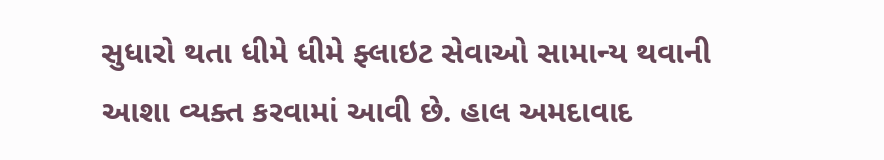સુધારો થતા ધીમે ધીમે ફ્લાઇટ સેવાઓ સામાન્ય થવાની આશા વ્યક્ત કરવામાં આવી છે. હાલ અમદાવાદ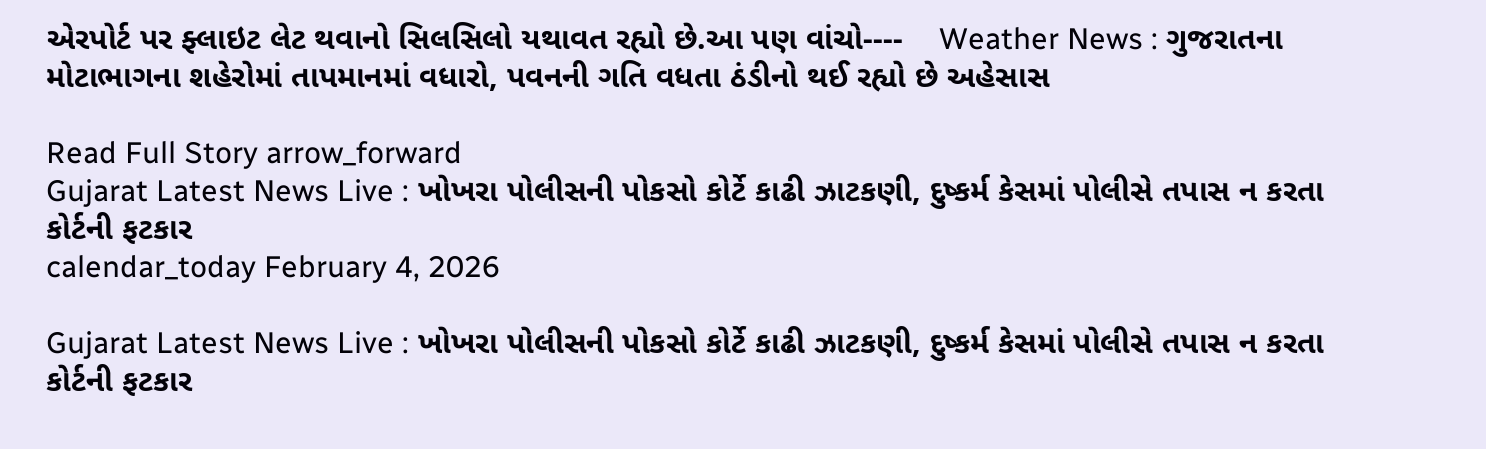એરપોર્ટ પર ફ્લાઇટ લેટ થવાનો સિલસિલો યથાવત રહ્યો છે.આ પણ વાંચો----    Weather News : ગુજરાતના મોટાભાગના શહેરોમાં તાપમાનમાં વધારો, પવનની ગતિ વધતા ઠંડીનો થઈ રહ્યો છે અહેસાસ

Read Full Story arrow_forward
Gujarat Latest News Live : ખોખરા પોલીસની પોકસો કોર્ટે કાઢી ઝાટકણી, દુષ્કર્મ કેસમાં પોલીસે તપાસ ન કરતા કોર્ટની ફટકાર
calendar_today February 4, 2026

Gujarat Latest News Live : ખોખરા પોલીસની પોકસો કોર્ટે કાઢી ઝાટકણી, દુષ્કર્મ કેસમાં પોલીસે તપાસ ન કરતા કોર્ટની ફટકાર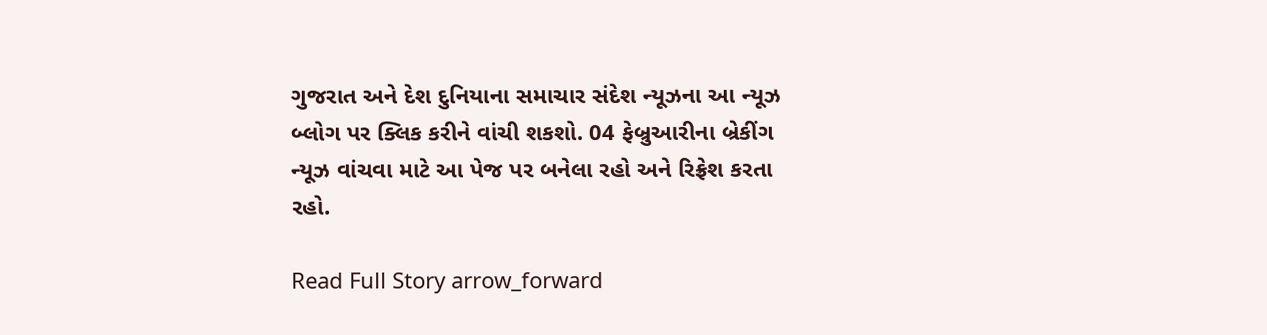ગુજરાત અને દેશ દુનિયાના સમાચાર સંદેશ ન્યૂઝના આ ન્યૂઝ બ્લોગ પર ક્લિક કરીને વાંચી શકશો. 04 ફેબ્રુઆરીના બ્રેકીંગ ન્યૂઝ વાંચવા માટે આ પેજ પર બનેલા રહો અને રિફ્રેશ કરતા રહો.

Read Full Story arrow_forward